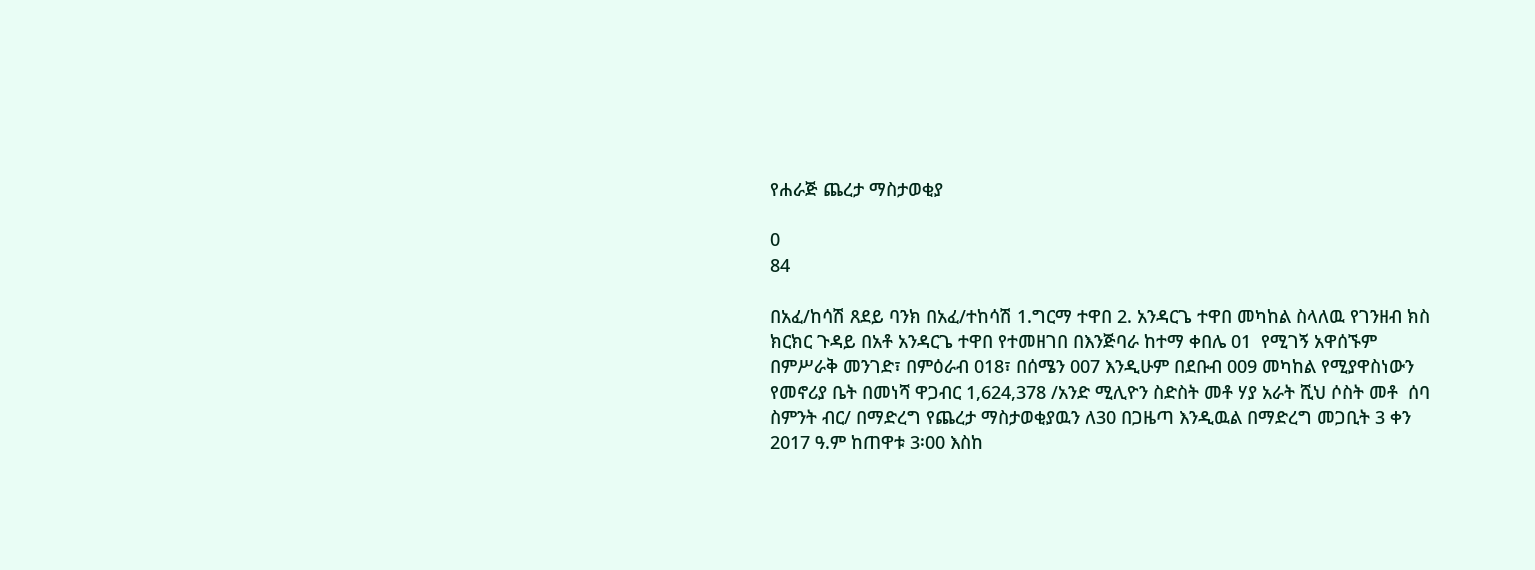የሐራጅ ጨረታ ማስታወቂያ

0
84

በአፈ/ከሳሽ ጸደይ ባንክ በአፈ/ተከሳሽ 1.ግርማ ተዋበ 2. አንዳርጌ ተዋበ መካከል ስላለዉ የገንዘብ ክስ ክርክር ጉዳይ በአቶ አንዳርጌ ተዋበ የተመዘገበ በእንጅባራ ከተማ ቀበሌ 01  የሚገኝ አዋሰኙም በምሥራቅ መንገድ፣ በምዕራብ 018፣ በሰሜን 007 እንዲሁም በደቡብ 009 መካከል የሚያዋስነውን የመኖሪያ ቤት በመነሻ ዋጋብር 1,624,378 /አንድ ሚሊዮን ስድስት መቶ ሃያ አራት ሺህ ሶስት መቶ  ሰባ ስምንት ብር/ በማድረግ የጨረታ ማስታወቂያዉን ለ30 በጋዜጣ እንዲዉል በማድረግ መጋቢት 3 ቀን 2017 ዓ.ም ከጠዋቱ 3፡00 እስከ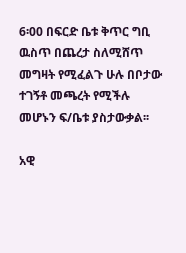6፡00 በፍርድ ቤቱ ቅጥር ግቢ ዉስጥ በጨረታ ስለሚሸጥ መግዛት የሚፈልጉ ሁሉ በቦታው ተገኝቶ መጫረት የሚችሉ መሆኑን ፍ/ቤቱ ያስታውቃል፡፡

አዊ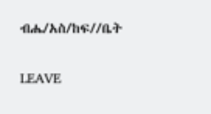ብሔ/አስ/ከፍ//ቤት

LEAVE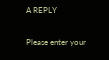A REPLY

Please enter your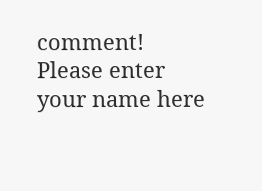comment!
Please enter your name here